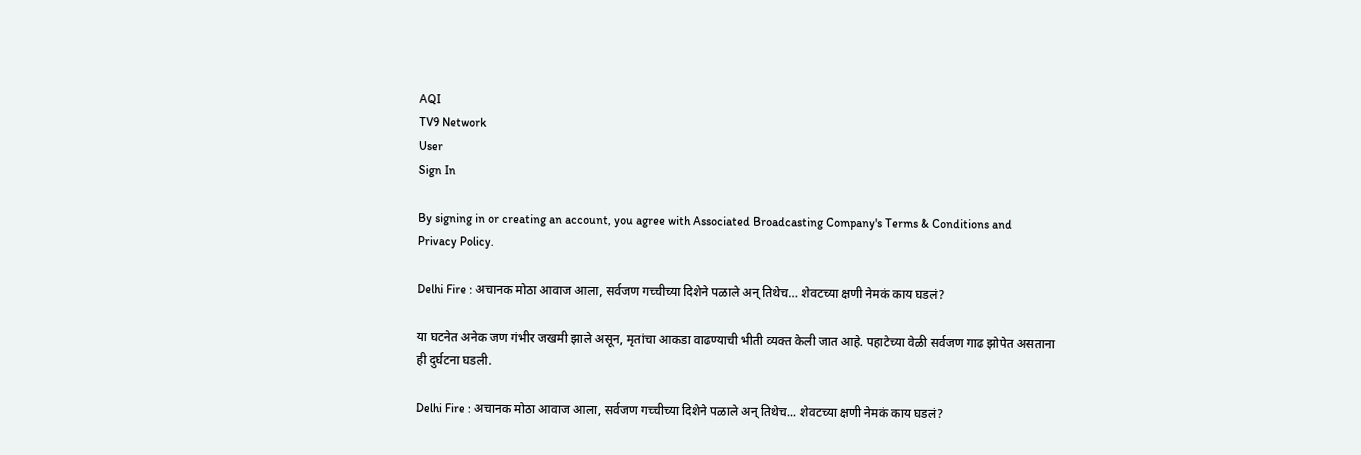AQI
TV9 Network
User
Sign In

By signing in or creating an account, you agree with Associated Broadcasting Company's Terms & Conditions and Privacy Policy.

Delhi Fire : अचानक मोठा आवाज आला, सर्वजण गच्चीच्या दिशेने पळाले अन् तिथेच… शेवटच्या क्षणी नेमकं काय घडलं?

या घटनेत अनेक जण गंभीर जखमी झाले असून, मृतांचा आकडा वाढण्याची भीती व्यक्त केली जात आहे. पहाटेच्या वेळी सर्वजण गाढ झोपेत असताना ही दुर्घटना घडली.

Delhi Fire : अचानक मोठा आवाज आला, सर्वजण गच्चीच्या दिशेने पळाले अन् तिथेच... शेवटच्या क्षणी नेमकं काय घडलं?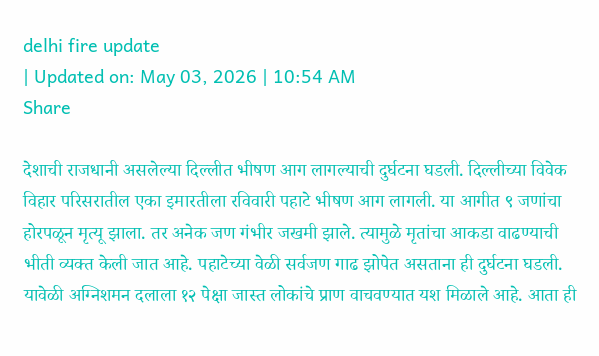delhi fire update
| Updated on: May 03, 2026 | 10:54 AM
Share

देशाची राजधानी असलेल्या दिल्लीत भीषण आग लागल्याची दुर्घटना घडली. दिल्लीच्या विवेक विहार परिसरातील एका इमारतीला रविवारी पहाटे भीषण आग लागली. या आगीत ९ जणांचा होरपळून मृत्यू झाला. तर अनेक जण गंभीर जखमी झाले. त्यामुळे मृतांचा आकडा वाढण्याची भीती व्यक्त केली जात आहे. पहाटेच्या वेळी सर्वजण गाढ झोपेत असताना ही दुर्घटना घडली. यावेळी अग्निशमन दलाला १२ पेक्षा जास्त लोकांचे प्राण वाचवण्यात यश मिळाले आहे. आता ही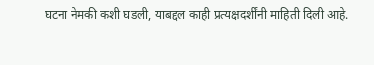घटना नेमकी कशी घडली, याबद्दल काही प्रत्यक्षदर्शींनी माहिती दिली आहे.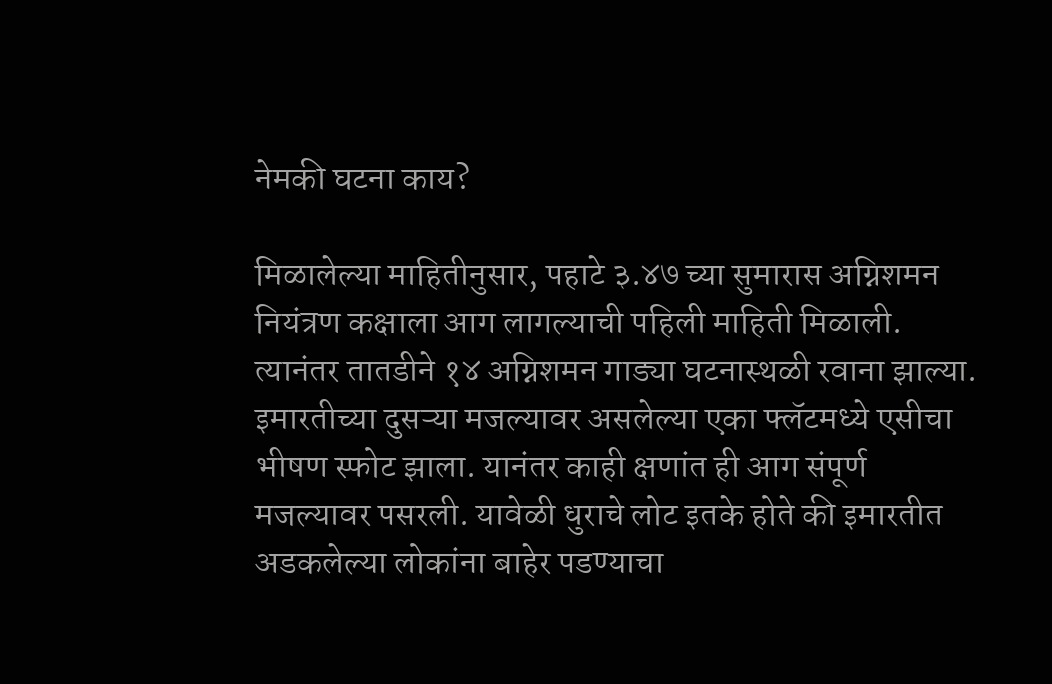नेमकी घटना काय?

मिळालेल्या माहितीनुसार, पहाटे ३.४७ च्या सुमारास अग्निशमन नियंत्रण कक्षाला आग लागल्याची पहिली माहिती मिळाली. त्यानंतर तातडीने १४ अग्निशमन गाड्या घटनास्थळी रवाना झाल्या. इमारतीच्या दुसऱ्या मजल्यावर असलेल्या एका फ्लॅटमध्ये एसीचा भीषण स्फोट झाला. यानंतर काही क्षणांत ही आग संपूर्ण मजल्यावर पसरली. यावेळी धुराचे लोट इतके होते की इमारतीत अडकलेल्या लोकांना बाहेर पडण्याचा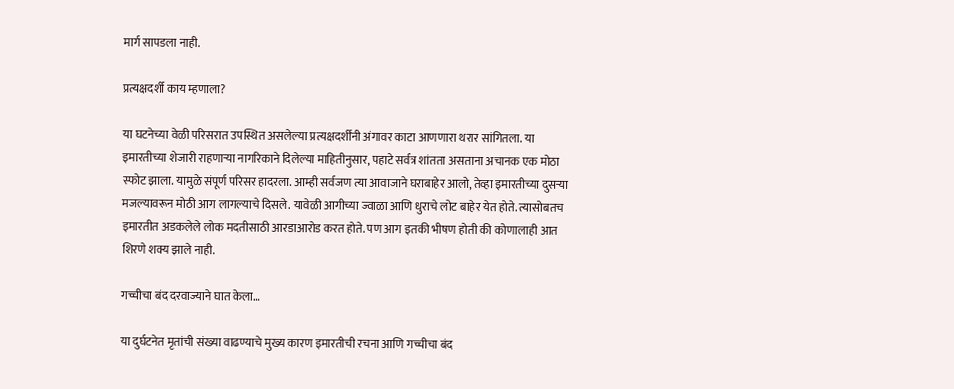मार्ग सापडला नाही.

प्रत्यक्षदर्शी काय म्हणाला?

या घटनेच्या वेळी परिसरात उपस्थित असलेल्या प्रत्यक्षदर्शींनी अंगावर काटा आणणारा थरार सांगितला. या इमारतीच्या शेजारी राहणाऱ्या नागरिकाने दिलेल्या माहितीनुसार, पहाटे सर्वत्र शांतता असताना अचानक एक मोठा स्फोट झाला. यामुळे संपूर्ण परिसर हादरला. आम्ही सर्वजण त्या आवाजाने घराबाहेर आलो, तेव्हा इमारतीच्या दुसऱ्या मजल्यावरून मोठी आग लागल्याचे दिसले. यावेळी आगीच्या ज्वाळा आणि धुराचे लोट बाहेर येत होते. त्यासोबतच इमारतीत अडकलेले लोक मदतीसाठी आरडाआरोड करत होते. पण आग इतकी भीषण होती की कोणालाही आत शिरणे शक्य झाले नाही.

गच्चीचा बंद दरवाज्याने घात केला…

या दुर्घटनेत मृतांची संख्या वाढण्याचे मुख्य कारण इमारतीची रचना आणि गच्चीचा बंद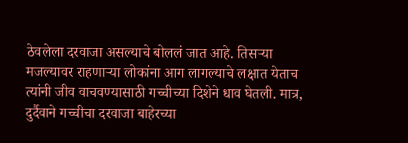ठेवलेला दरवाजा असल्याचे बोललं जात आहे. तिसऱ्या मजल्यावर राहणाऱ्या लोकांना आग लागल्याचे लक्षात येताच त्यांनी जीव वाचवण्यासाठी गच्चीच्या दिशेने धाव घेतली. मात्र, दुर्दैवाने गच्चीचा दरवाजा बाहेरच्या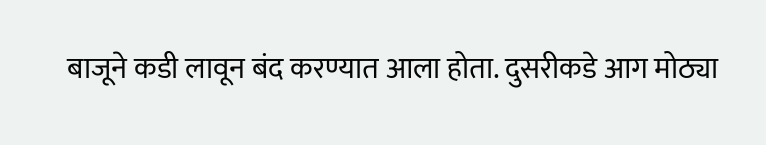बाजूने कडी लावून बंद करण्यात आला होता. दुसरीकडे आग मोठ्या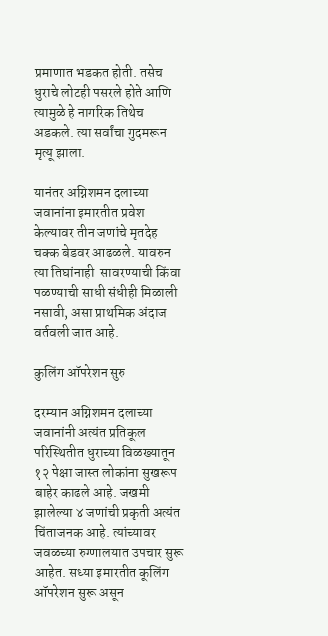प्रमाणात भडकत होती. तसेच धुराचे लोटही पसरले होते आणि त्यामुळे हे नागरिक तिथेच अडकले. त्या सर्वांचा गुदमरून मृत्यू झाला.

यानंतर अग्निशमन दलाच्या जवानांना इमारतीत प्रवेश केल्यावर तीन जणांचे मृतदेह चक्क बेडवर आढळले. यावरुन त्या तिघांनाही  सावरण्याची किंवा पळण्याची साधी संधीही मिळाली नसावी, असा प्राथमिक अंदाज वर्तवली जात आहे.

कुलिंग ऑपरेशन सुरु

दरम्यान अग्निशमन दलाच्या जवानांनी अत्यंत प्रतिकूल परिस्थितीत धुराच्या विळख्यातून १२ पेक्षा जास्त लोकांना सुखरूप बाहेर काढले आहे. जखमी झालेल्या ४ जणांची प्रकृती अत्यंत चिंताजनक आहे. त्यांच्यावर जवळच्या रुग्णालयात उपचार सुरू आहेत. सध्या इमारतीत कूलिंग ऑपरेशन सुरू असून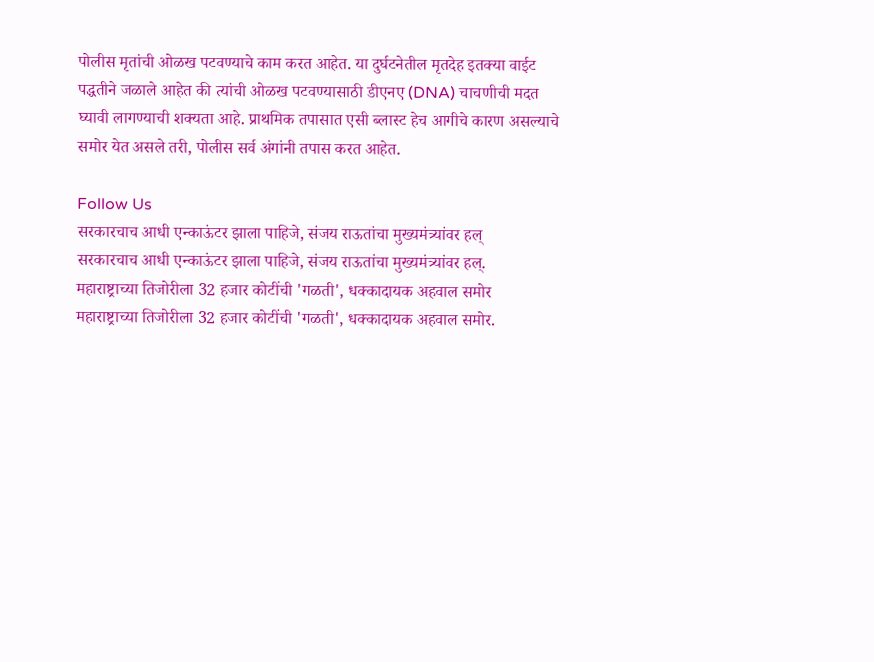पोलीस मृतांची ओळख पटवण्याचे काम करत आहेत. या दुर्घटनेतील मृतदेह इतक्या वाईट पद्धतीने जळाले आहेत की त्यांची ओळख पटवण्यासाठी डीएनए (DNA) चाचणीची मदत घ्यावी लागण्याची शक्यता आहे. प्राथमिक तपासात एसी ब्लास्ट हेच आगीचे कारण असल्याचे समोर येत असले तरी, पोलीस सर्व अंगांनी तपास करत आहेत.

Follow Us
सरकारचाच आधी एन्काऊंटर झाला पाहिजे, संजय राऊतांचा मुख्यमंत्र्यांवर हल्
सरकारचाच आधी एन्काऊंटर झाला पाहिजे, संजय राऊतांचा मुख्यमंत्र्यांवर हल्.
महाराष्ट्राच्या तिजोरीला 32 हजार कोटींची 'गळती', धक्कादायक अहवाल समोर
महाराष्ट्राच्या तिजोरीला 32 हजार कोटींची 'गळती', धक्कादायक अहवाल समोर.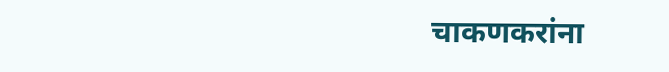चाकणकरांना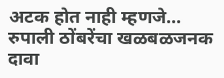अटक होत नाही म्हणजे... रुपाली ठोंबरेंचा खळबळजनक दावा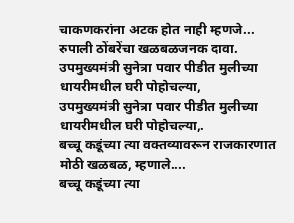चाकणकरांना अटक होत नाही म्हणजे... रुपाली ठोंबरेंचा खळबळजनक दावा.
उपमुख्यमंत्री सुनेत्रा पवार पीडीत मुलीच्या धायरीमधील घरी पोहोचल्या,
उपमुख्यमंत्री सुनेत्रा पवार पीडीत मुलीच्या धायरीमधील घरी पोहोचल्या,.
बच्चू कडूंच्या त्या वक्तव्यावरून राजकारणात मोठी खळबळ, म्हणाले....
बच्चू कडूंच्या त्या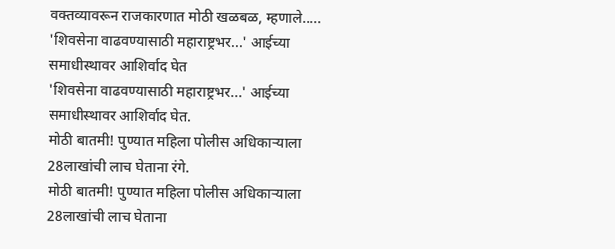वक्तव्यावरून राजकारणात मोठी खळबळ, म्हणाले.....
'शिवसेना वाढवण्यासाठी महाराष्ट्रभर...' आईच्या समाधीस्थावर आशिर्वाद घेत
'शिवसेना वाढवण्यासाठी महाराष्ट्रभर...' आईच्या समाधीस्थावर आशिर्वाद घेत.
मोठी बातमी! पुण्यात महिला पोलीस अधिकाऱ्याला 28लाखांची लाच घेताना रंगे.
मोठी बातमी! पुण्यात महिला पोलीस अधिकाऱ्याला 28लाखांची लाच घेताना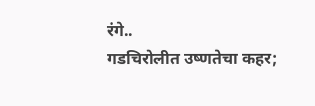रंगे..
गडचिरोलीत उष्णतेचा कहर;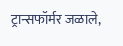ट्रान्सफॉर्मर जळाले,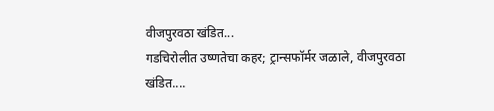वीजपुरवठा खंडित...
गडचिरोलीत उष्णतेचा कहर; ट्रान्सफॉर्मर जळाले, वीजपुरवठा खंडित....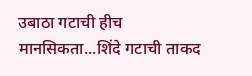उबाठा गटाची हीच मानसिकता...शिंदे गटाची ताकद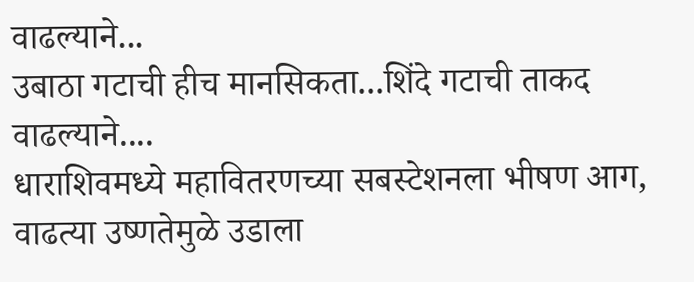वाढल्याने...
उबाठा गटाची हीच मानसिकता...शिंदे गटाची ताकद वाढल्याने....
धाराशिवमध्ये महावितरणच्या सबस्टेशनला भीषण आग, वाढत्या उष्णतेमुळे उडाला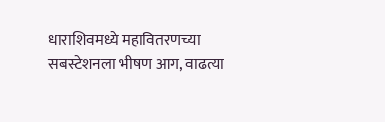धाराशिवमध्ये महावितरणच्या सबस्टेशनला भीषण आग, वाढत्या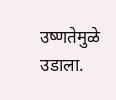उष्णतेमुळे उडाला.